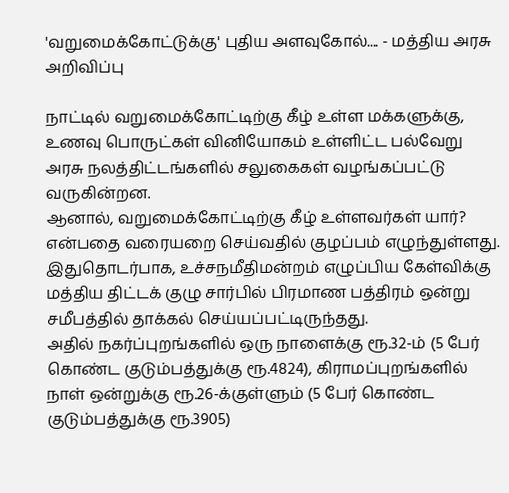'வறுமைக்கோட்டுக்கு' புதிய அளவுகோல்.... - மத்திய அரசு அறிவிப்பு

நாட்டில் வறுமைக்கோட்டிற்கு கீழ் உள்ள மக்களுக்கு, உணவு பொருட்கள் வினியோகம் உள்ளிட்ட பல்வேறு அரசு நலத்திட்டங்களில் சலுகைகள் வழங்கப்பட்டு வருகின்றன.
ஆனால், வறுமைக்கோட்டிற்கு கீழ் உள்ளவர்கள் யார்? என்பதை வரையறை செய்வதில் குழப்பம் எழுந்துள்ளது. இதுதொடர்பாக, உச்சநமீதிமன்றம் எழுப்பிய கேள்விக்கு மத்திய திட்டக் குழு சார்பில் பிரமாண பத்திரம் ஒன்று சமீபத்தில் தாக்கல் செய்யப்பட்டிருந்தது.
அதில் நகர்ப்புறங்களில் ஒரு நாளைக்கு ரூ.32-ம் (5 பேர் கொண்ட குடும்பத்துக்கு ரூ.4824), கிராமப்புறங்களில் நாள் ஒன்றுக்கு ரூ.26-க்குள்ளும் (5 பேர் கொண்ட குடும்பத்துக்கு ரூ.3905)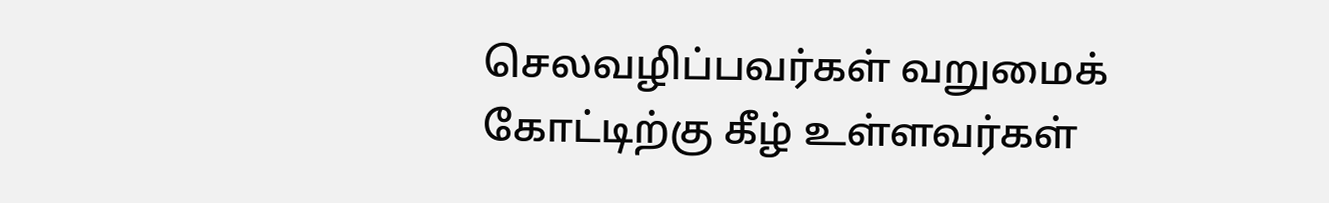செலவழிப்பவர்கள் வறுமைக் கோட்டிற்கு கீழ் உள்ளவர்கள்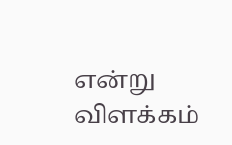என்று விளக்கம்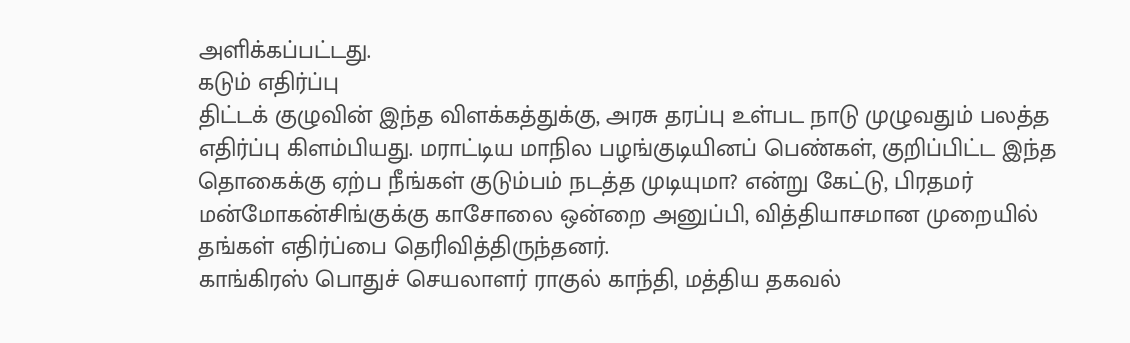அளிக்கப்பட்டது.
கடும் எதிர்ப்பு
திட்டக் குழுவின் இந்த விளக்கத்துக்கு, அரசு தரப்பு உள்பட நாடு முழுவதும் பலத்த எதிர்ப்பு கிளம்பியது. மராட்டிய மாநில பழங்குடியினப் பெண்கள், குறிப்பிட்ட இந்த தொகைக்கு ஏற்ப நீங்கள் குடும்பம் நடத்த முடியுமா? என்று கேட்டு, பிரதமர் மன்மோகன்சிங்குக்கு காசோலை ஒன்றை அனுப்பி, வித்தியாசமான முறையில் தங்கள் எதிர்ப்பை தெரிவித்திருந்தனர்.
காங்கிரஸ் பொதுச் செயலாளர் ராகுல் காந்தி, மத்திய தகவல்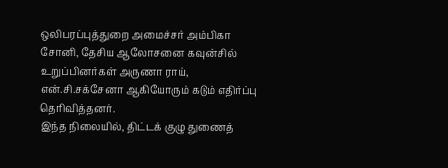ஒலிபரப்புத்துறை அமைச்சர் அம்பிகா சோனி, தேசிய ஆலோசனை கவுன்சில் உறுப்பினர்கள் அருணா ராய், என்.சி.சக்சேனா ஆகியோரும் கடும் எதிர்ப்பு தெரிவித்தனர்.
இந்த நிலையில், திட்டக் குழு துணைத்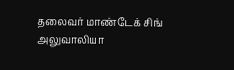தலைவர் மாண்டேக் சிங் அலுவாலியா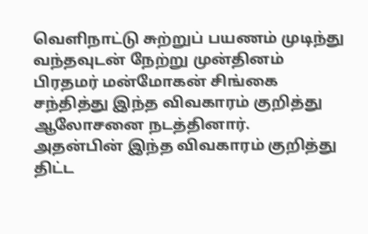வெளிநாட்டு சுற்றுப் பயணம் முடிந்து வந்தவுடன் நேற்று முன்தினம் பிரதமர் மன்மோகன் சிங்கை சந்தித்து இந்த விவகாரம் குறித்து ஆலோசனை நடத்தினார்.
அதன்பின் இந்த விவகாரம் குறித்து திட்ட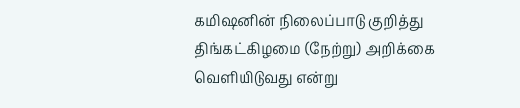கமிஷனின் நிலைப்பாடு குறித்து திங்கட்கிழமை (நேற்று) அறிக்கை வெளியிடுவது என்று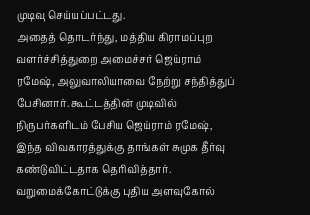முடிவு செய்யப்பட்டது.
அதைத் தொடர்ந்து, மத்திய கிராமப்புற வளர்ச்சித்துறை அமைச்சர் ஜெய்ராம் ரமேஷ், அலுவாலியாவை நேற்று சந்தித்துப் பேசினார். கூட்டத்தின் முடிவில் நிருபர்களிடம் பேசிய ஜெய்ராம் ரமேஷ், இந்த விவகாரத்துக்கு தாங்கள் சுமுக தீர்வு கண்டுவிட்டதாக தெரிவித்தார்.
வறுமைக்கோட்டுக்கு புதிய அளவுகோல்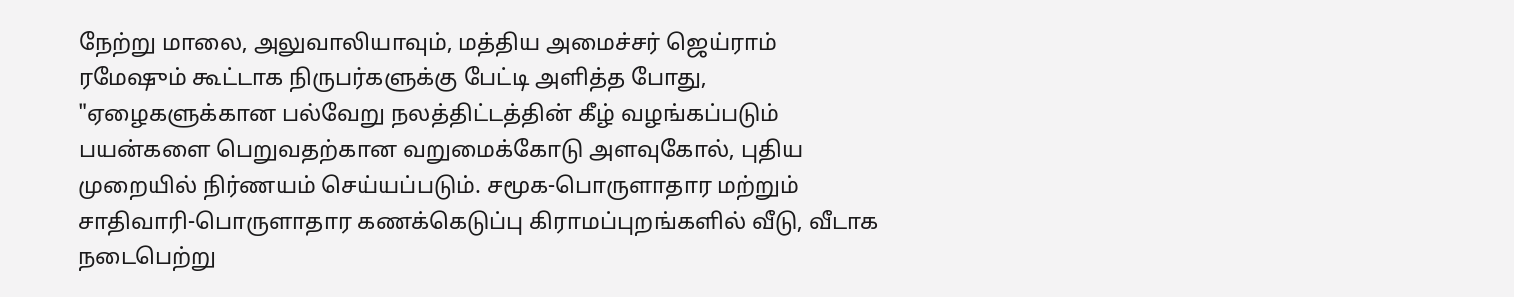நேற்று மாலை, அலுவாலியாவும், மத்திய அமைச்சர் ஜெய்ராம் ரமேஷும் கூட்டாக நிருபர்களுக்கு பேட்டி அளித்த போது, "ஏழைகளுக்கான பல்வேறு நலத்திட்டத்தின் கீழ் வழங்கப்படும் பயன்களை பெறுவதற்கான வறுமைக்கோடு அளவுகோல், புதிய முறையில் நிர்ணயம் செய்யப்படும். சமூக-பொருளாதார மற்றும் சாதிவாரி-பொருளாதார கணக்கெடுப்பு கிராமப்புறங்களில் வீடு, வீடாக நடைபெற்று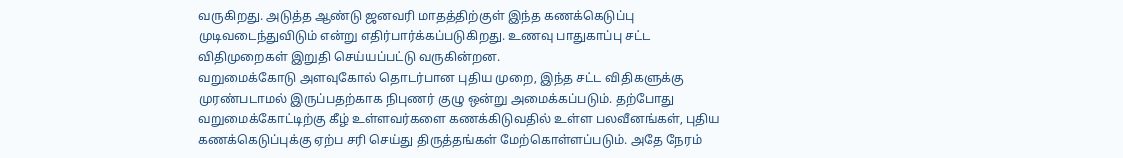வருகிறது. அடுத்த ஆண்டு ஜனவரி மாதத்திற்குள் இந்த கணக்கெடுப்பு முடிவடைந்துவிடும் என்று எதிர்பார்க்கப்படுகிறது. உணவு பாதுகாப்பு சட்ட விதிமுறைகள் இறுதி செய்யப்பட்டு வருகின்றன.
வறுமைக்கோடு அளவுகோல் தொடர்பான புதிய முறை, இந்த சட்ட விதிகளுக்கு முரண்படாமல் இருப்பதற்காக நிபுணர் குழு ஒன்று அமைக்கப்படும். தற்போது வறுமைக்கோட்டிற்கு கீழ் உள்ளவர்களை கணக்கிடுவதில் உள்ள பலவீனங்கள், புதிய கணக்கெடுப்புக்கு ஏற்ப சரி செய்து திருத்தங்கள் மேற்கொள்ளப்படும். அதே நேரம்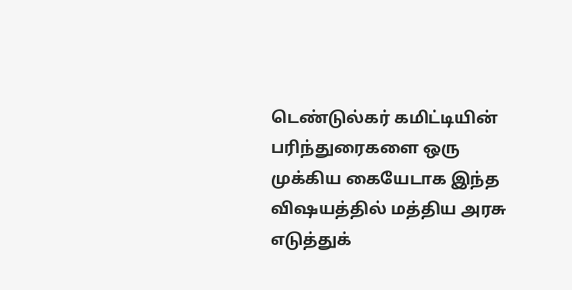டெண்டுல்கர் கமிட்டியின் பரிந்துரைகளை ஒரு முக்கிய கையேடாக இந்த விஷயத்தில் மத்திய அரசு எடுத்துக்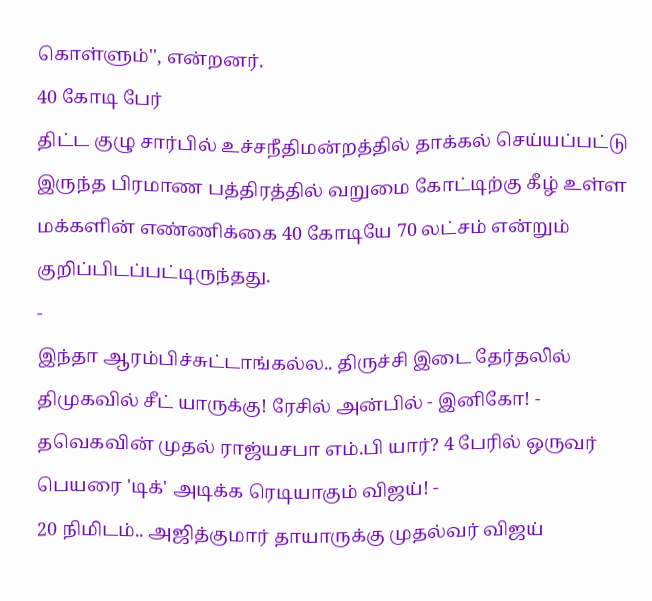கொள்ளும்'', என்றனர்.
40 கோடி பேர்
திட்ட குழு சார்பில் உச்சநீதிமன்றத்தில் தாக்கல் செய்யப்பட்டு இருந்த பிரமாண பத்திரத்தில் வறுமை கோட்டிற்கு கீழ் உள்ள மக்களின் எண்ணிக்கை 40 கோடியே 70 லட்சம் என்றும் குறிப்பிடப்பட்டிருந்தது.
-
இந்தா ஆரம்பிச்சுட்டாங்கல்ல.. திருச்சி இடை தேர்தலில் திமுகவில் சீட் யாருக்கு! ரேசில் அன்பில் - இனிகோ! -
தவெகவின் முதல் ராஜ்யசபா எம்.பி யார்? 4 பேரில் ஒருவர் பெயரை 'டிக்' அடிக்க ரெடியாகும் விஜய்! -
20 நிமிடம்.. அஜித்குமார் தாயாருக்கு முதல்வர் விஜய்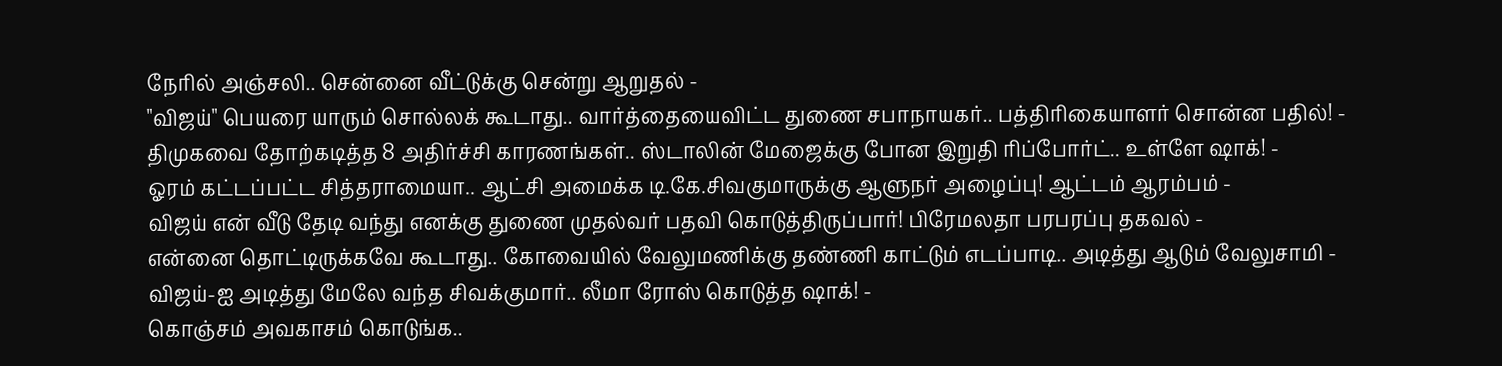நேரில் அஞ்சலி.. சென்னை வீட்டுக்கு சென்று ஆறுதல் -
"விஜய்" பெயரை யாரும் சொல்லக் கூடாது.. வார்த்தையைவிட்ட துணை சபாநாயகர்.. பத்திரிகையாளர் சொன்ன பதில்! -
திமுகவை தோற்கடித்த 8 அதிர்ச்சி காரணங்கள்.. ஸ்டாலின் மேஜைக்கு போன இறுதி ரிப்போர்ட்.. உள்ளே ஷாக்! -
ஓரம் கட்டப்பட்ட சித்தராமையா.. ஆட்சி அமைக்க டி.கே.சிவகுமாருக்கு ஆளுநர் அழைப்பு! ஆட்டம் ஆரம்பம் -
விஜய் என் வீடு தேடி வந்து எனக்கு துணை முதல்வர் பதவி கொடுத்திருப்பார்! பிரேமலதா பரபரப்பு தகவல் -
என்னை தொட்டிருக்கவே கூடாது.. கோவையில் வேலுமணிக்கு தண்ணி காட்டும் எடப்பாடி.. அடித்து ஆடும் வேலுசாமி -
விஜய்-ஐ அடித்து மேலே வந்த சிவக்குமார்.. லீமா ரோஸ் கொடுத்த ஷாக்! -
கொஞ்சம் அவகாசம் கொடுங்க..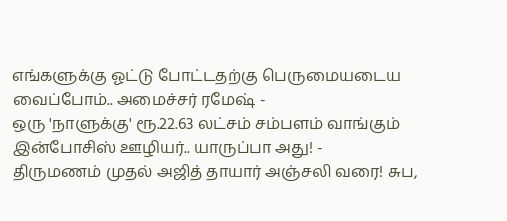எங்களுக்கு ஓட்டு போட்டதற்கு பெருமையடைய வைப்போம்.. அமைச்சர் ரமேஷ் -
ஒரு 'நாளுக்கு' ரூ.22.63 லட்சம் சம்பளம் வாங்கும் இன்போசிஸ் ஊழியர்.. யாருப்பா அது! -
திருமணம் முதல் அஜித் தாயார் அஞ்சலி வரை! சுப,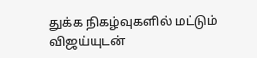துக்க நிகழ்வுகளில் மட்டும் விஜய்யுடன்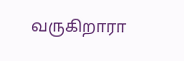வருகிறாரா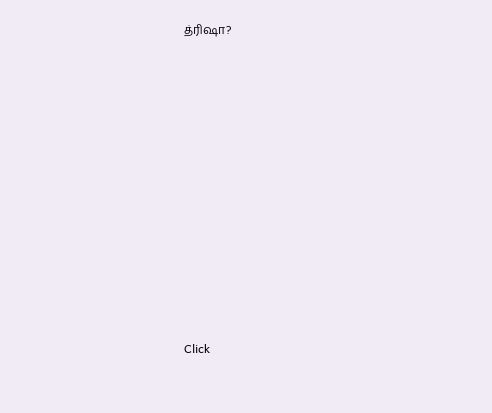த்ரிஷா?












Click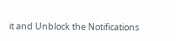it and Unblock the Notifications